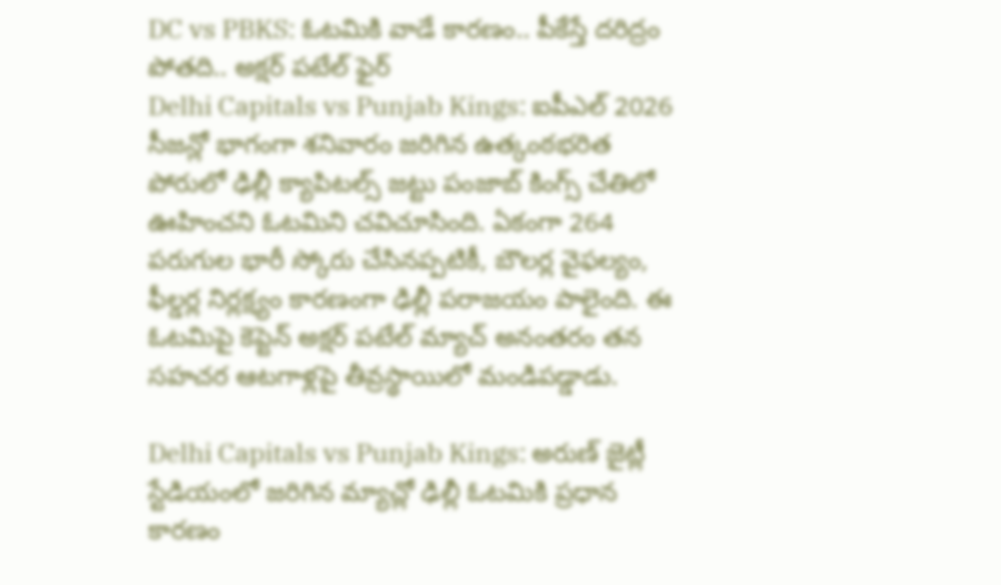DC vs PBKS: ఓటమికి వాడే కారణం.. పీకేస్తే దరిద్రం పోతది.. అక్షర్ పటేల్ ఫైర్
Delhi Capitals vs Punjab Kings: ఐపీఎల్ 2026 సీజన్లో భాగంగా శనివారం జరిగిన ఉత్కంఠభరిత పోరులో ఢిల్లీ క్యాపిటల్స్ జట్టు పంజాబ్ కింగ్స్ చేతిలో ఊహించని ఓటమిని చవిచూసింది. ఏకంగా 264 పరుగుల భారీ స్కోరు చేసినప్పటికీ, బౌలర్ల వైఫల్యం, ఫీల్డర్ల నిర్లక్ష్యం కారణంగా ఢిల్లీ పరాజయం పాలైంది. ఈ ఓటమిపై కెప్టెన్ అక్షర్ పటేల్ మ్యాచ్ అనంతరం తన సహచర ఆటగాళ్లపై తీవ్రస్థాయిలో మండిపడ్డాడు.

Delhi Capitals vs Punjab Kings: అరుణ్ జైట్లీ స్టేడియంలో జరిగిన మ్యాచ్లో ఢిల్లీ ఓటమికి ప్రధాన కారణం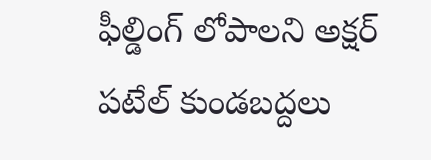ఫీల్డింగ్ లోపాలని అక్షర్ పటేల్ కుండబద్దలు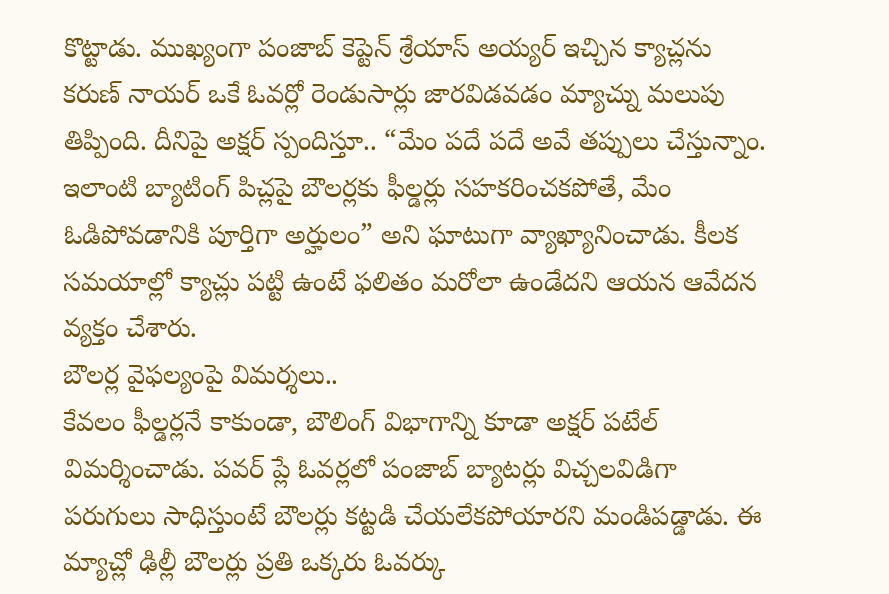కొట్టాడు. ముఖ్యంగా పంజాబ్ కెప్టెన్ శ్రేయాస్ అయ్యర్ ఇచ్చిన క్యాచ్లను కరుణ్ నాయర్ ఒకే ఓవర్లో రెండుసార్లు జారవిడవడం మ్యాచ్ను మలుపు తిప్పింది. దీనిపై అక్షర్ స్పందిస్తూ.. “మేం పదే పదే అవే తప్పులు చేస్తున్నాం. ఇలాంటి బ్యాటింగ్ పిచ్లపై బౌలర్లకు ఫీల్డర్లు సహకరించకపోతే, మేం ఓడిపోవడానికి పూర్తిగా అర్హులం” అని ఘాటుగా వ్యాఖ్యానించాడు. కీలక సమయాల్లో క్యాచ్లు పట్టి ఉంటే ఫలితం మరోలా ఉండేదని ఆయన ఆవేదన వ్యక్తం చేశారు.
బౌలర్ల వైఫల్యంపై విమర్శలు..
కేవలం ఫీల్డర్లనే కాకుండా, బౌలింగ్ విభాగాన్ని కూడా అక్షర్ పటేల్ విమర్శించాడు. పవర్ ప్లే ఓవర్లలో పంజాబ్ బ్యాటర్లు విచ్చలవిడిగా పరుగులు సాధిస్తుంటే బౌలర్లు కట్టడి చేయలేకపోయారని మండిపడ్డాడు. ఈ మ్యాచ్లో ఢిల్లీ బౌలర్లు ప్రతి ఒక్కరు ఓవర్కు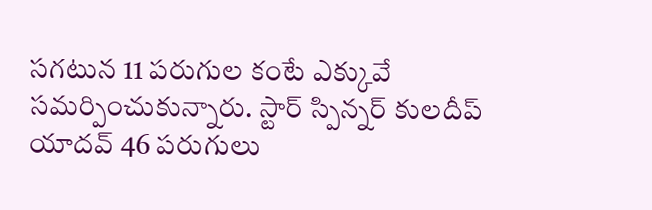సగటున 11 పరుగుల కంటే ఎక్కువే సమర్పించుకున్నారు. స్టార్ స్పిన్నర్ కులదీప్ యాదవ్ 46 పరుగులు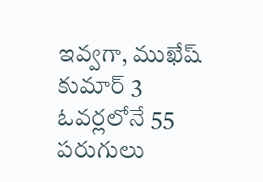ఇవ్వగా, ముఖేష్ కుమార్ 3 ఓవర్లలోనే 55 పరుగులు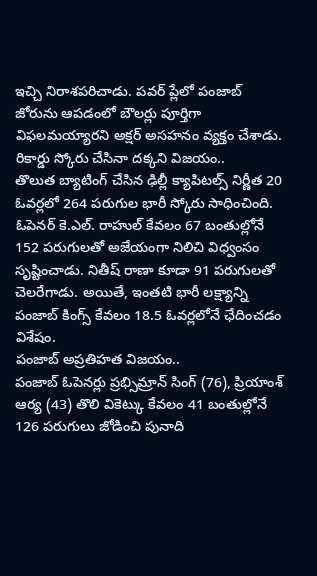ఇచ్చి నిరాశపరిచాడు. పవర్ ప్లేలో పంజాబ్ జోరును ఆపడంలో బౌలర్లు పూర్తిగా విఫలమయ్యారని అక్షర్ అసహనం వ్యక్తం చేశాడు.
రికార్డు స్కోరు చేసినా దక్కని విజయం..
తొలుత బ్యాటింగ్ చేసిన ఢిల్లీ క్యాపిటల్స్ నిర్ణీత 20 ఓవర్లలో 264 పరుగుల భారీ స్కోరు సాధించింది. ఓపెనర్ కె.ఎల్. రాహుల్ కేవలం 67 బంతుల్లోనే 152 పరుగులతో అజేయంగా నిలిచి విధ్వంసం సృష్టించాడు. నితీష్ రాణా కూడా 91 పరుగులతో చెలరేగాడు. అయితే, ఇంతటి భారీ లక్ష్యాన్ని పంజాబ్ కింగ్స్ కేవలం 18.5 ఓవర్లలోనే ఛేదించడం విశేషం.
పంజాబ్ అప్రతిహత విజయం..
పంజాబ్ ఓపెనర్లు ప్రభ్సిమ్రాన్ సింగ్ (76), ప్రియాంశ్ ఆర్య (43) తొలి వికెట్కు కేవలం 41 బంతుల్లోనే 126 పరుగులు జోడించి పునాది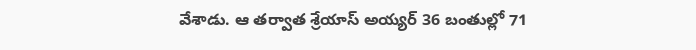వేశాడు. ఆ తర్వాత శ్రేయాస్ అయ్యర్ 36 బంతుల్లో 71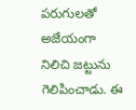పరుగులతో అజేయంగా నిలిచి జట్టును గెలిపించాడు. ఈ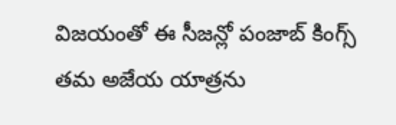విజయంతో ఈ సీజన్లో పంజాబ్ కింగ్స్ తమ అజేయ యాత్రను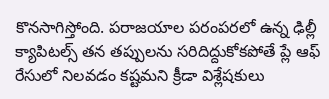కొనసాగిస్తోంది. పరాజయాల పరంపరలో ఉన్న ఢిల్లీ క్యాపిటల్స్ తన తప్పులను సరిదిద్దుకోకపోతే ప్లే ఆఫ్ రేసులో నిలవడం కష్టమని క్రీడా విశ్లేషకులు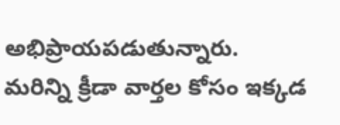అభిప్రాయపడుతున్నారు.
మరిన్ని క్రీడా వార్తల కోసం ఇక్కడ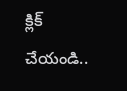క్లిక్ చేయండి..